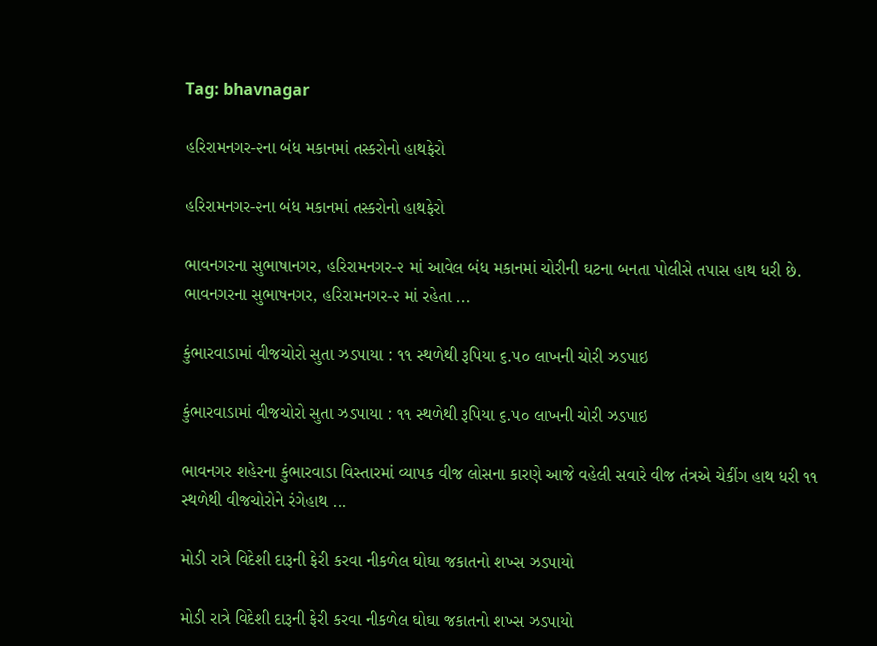Tag: bhavnagar

હરિરામનગર-૨ના બંધ મકાનમાં તસ્કરોનો હાથફેરો

હરિરામનગર-૨ના બંધ મકાનમાં તસ્કરોનો હાથફેરો

ભાવનગરના સુભાષાનગર, હરિરામનગર-૨ માં આવેલ બંધ મકાનમાં ચોરીની ઘટના બનતા પોલીસે તપાસ હાથ ધરી છે. ભાવનગરના સુભાષનગર, હરિરામનગર-૨ માં રહેતા ...

કુંભારવાડામાં વીજચોરો સુતા ઝડપાયા : ૧૧ સ્થળેથી રૂપિયા ૬.૫૦ લાખની ચોરી ઝડપાઇ

કુંભારવાડામાં વીજચોરો સુતા ઝડપાયા : ૧૧ સ્થળેથી રૂપિયા ૬.૫૦ લાખની ચોરી ઝડપાઇ

ભાવનગર શહેરના કુંભારવાડા વિસ્તારમાં વ્યાપક વીજ લોસના કારણે આજે વહેલી સવારે વીજ તંત્રએ ચેકીંગ હાથ ધરી ૧૧ સ્થળેથી વીજચોરોને રંગેહાથ ...

મોડી રાત્રે વિદેશી દારૂની ફેરી કરવા નીકળેલ ઘોઘા જકાતનો શખ્સ ઝડપાયો

મોડી રાત્રે વિદેશી દારૂની ફેરી કરવા નીકળેલ ઘોઘા જકાતનો શખ્સ ઝડપાયો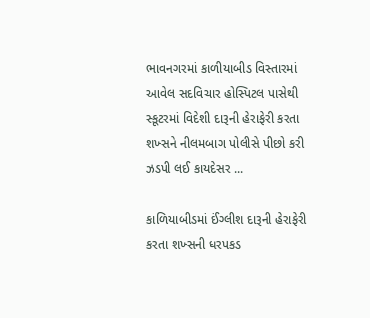ભાવનગરમાં કાળીયાબીડ વિસ્તારમાં આવેલ સદવિચાર હોસ્પિટલ પાસેથી સ્કૂટરમાં વિદેશી દારૂની હેરાફેરી કરતા શખ્સને નીલમબાગ પોલીસે પીછો કરી ઝડપી લઈ કાયદેસર ...

કાળિયાબીડમાં ઈંગ્લીશ દારૂની હેરાફેરી કરતા શખ્સની ધરપકડ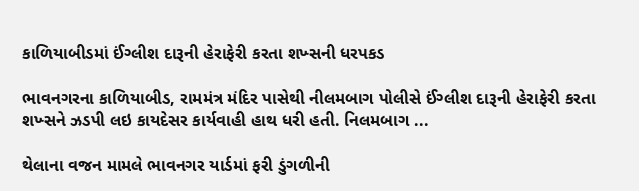કાળિયાબીડમાં ઈંગ્લીશ દારૂની હેરાફેરી કરતા શખ્સની ધરપકડ

ભાવનગરના કાળિયાબીડ, રામમંત્ર મંદિર પાસેથી નીલમબાગ પોલીસે ઈંગ્લીશ દારૂની હેરાફેરી કરતા શખ્સને ઝડપી લઇ કાયદેસર કાર્યવાહી હાથ ધરી હતી. નિલમબાગ ...

થેલાના વજન મામલે ભાવનગર યાર્ડમાં ફરી ડુંગળીની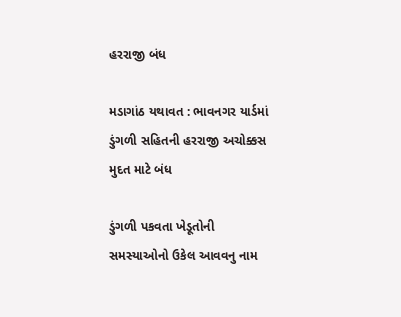હરરાજી બંધ

મડાગાંઠ યથાવત : ભાવનગર યાર્ડમાં ડુંગળી સહિતની હરરાજી અચોક્કસ મુદત માટે બંધ

ડુંગળી પકવતા ખેડૂતોની સમસ્યાઓનો ઉકેલ આવવનુ નામ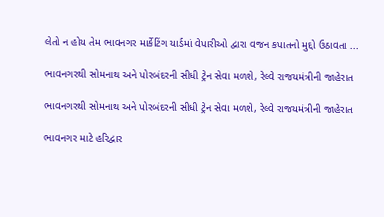લેતો ન હોય તેમ ભાવનગર માર્કેટિંગ યાર્ડમાં વેપારીઓ દ્વારા વજન કપાતનો મુદ્દો ઉઠાવતા ...

ભાવનગરથી સોમનાથ અને પોરબંદરની સીધી ટ્રેન સેવા મળશે, રેલ્વે રાજયમંત્રીની જાહેરાત

ભાવનગરથી સોમનાથ અને પોરબંદરની સીધી ટ્રેન સેવા મળશે, રેલ્વે રાજયમંત્રીની જાહેરાત

ભાવનગર માટે હરિદ્વાર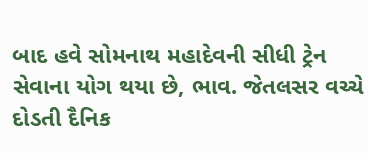બાદ હવે સોમનાથ મહાદેવની સીધી ટ્રેન સેવાના યોગ થયા છે, ભાવ. જેતલસર વચ્ચે દોડતી દૈનિક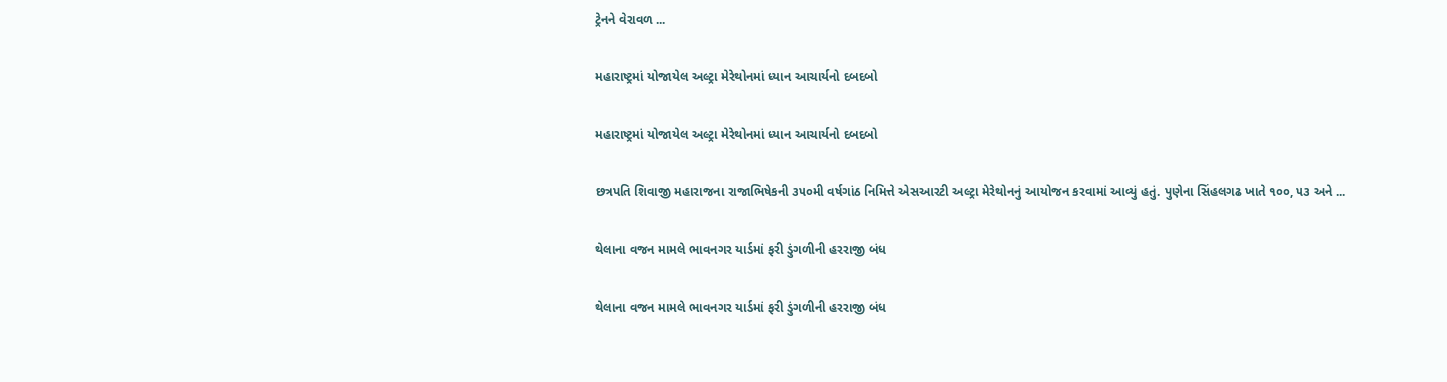ટ્રેનને વેરાવળ ...

મહારાષ્ટ્રમાં યોજાયેલ અલ્ટ્રા મેરેથોનમાં ધ્યાન આચાર્યનો દબદબો

મહારાષ્ટ્રમાં યોજાયેલ અલ્ટ્રા મેરેથોનમાં ધ્યાન આચાર્યનો દબદબો

છત્રપતિ શિવાજી મહારાજના રાજાભિષેકની ૩૫૦મી વર્ષગાંઠ નિમિત્તે એસઆરટી અલ્ટ્રા મેરેથોનનું આયોજન કરવામાં આવ્યું હતું. પુણેના સિંહલગઢ ખાતે ૧૦૦, ૫૩ અને ...

થેલાના વજન મામલે ભાવનગર યાર્ડમાં ફરી ડુંગળીની હરરાજી બંધ

થેલાના વજન મામલે ભાવનગર યાર્ડમાં ફરી ડુંગળીની હરરાજી બંધ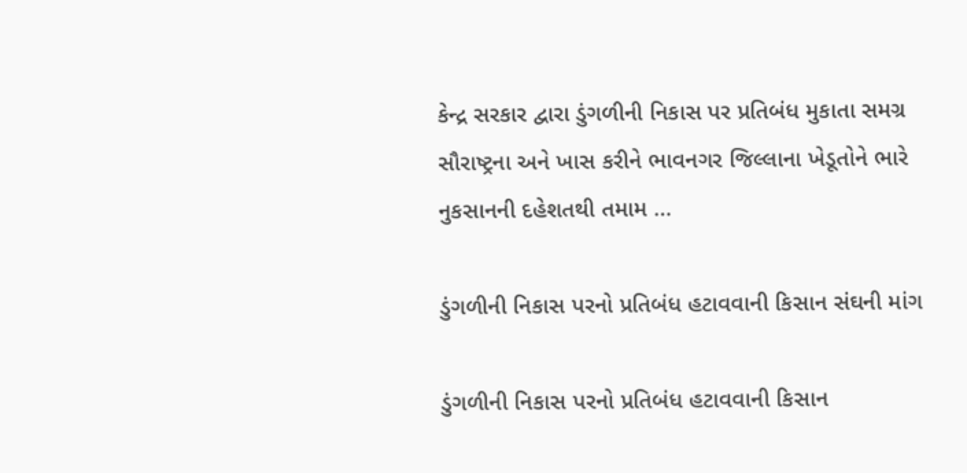કેન્દ્ર સરકાર દ્વારા ડુંગળીની નિકાસ પર પ્રતિબંધ મુકાતા સમગ્ર સૌરાષ્ટ્રના અને ખાસ કરીને ભાવનગર જિલ્લાના ખેડૂતોને ભારે નુકસાનની દહેશતથી તમામ ...

ડુંગળીની નિકાસ પરનો પ્રતિબંધ હટાવવાની કિસાન સંઘની માંગ

ડુંગળીની નિકાસ પરનો પ્રતિબંધ હટાવવાની કિસાન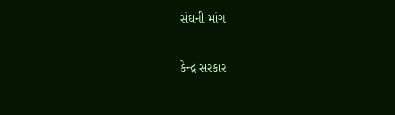સંઘની માંગ

કેન્દ્ર સરકાર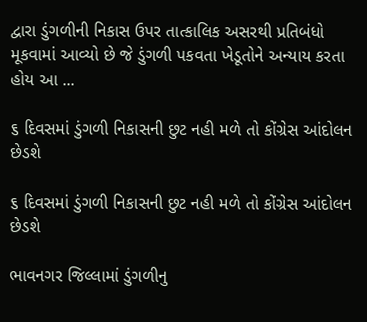દ્વારા ડુંગળીની નિકાસ ઉપર તાત્કાલિક અસરથી પ્રતિબંધો મૂકવામાં આવ્યો છે જે ડુંગળી પકવતા ખેડૂતોને અન્યાય કરતા હોય આ ...

૬ દિવસમાં ડુંગળી નિકાસની છુટ નહી મળે તો કોંગ્રેસ આંદોલન છેડશે

૬ દિવસમાં ડુંગળી નિકાસની છુટ નહી મળે તો કોંગ્રેસ આંદોલન છેડશે

ભાવનગર જિલ્લામાં ડુંગળીનુ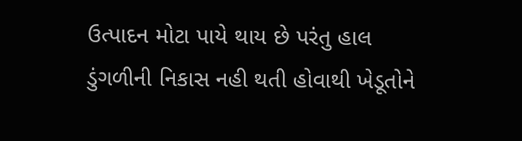ઉત્પાદન મોટા પાયે થાય છે પરંતુ હાલ ડુંગળીની નિકાસ નહી થતી હોવાથી ખેડૂતોને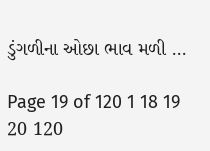ડુંગળીના ઓછા ભાવ મળી ...

Page 19 of 120 1 18 19 20 120